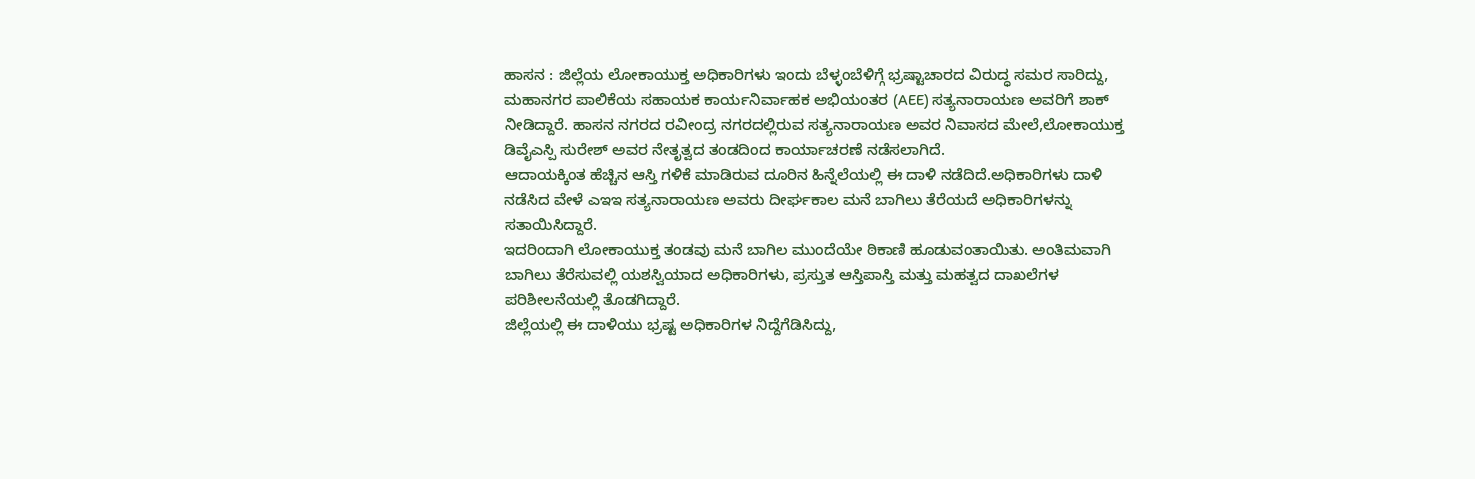ಹಾಸನ : ಜಿಲ್ಲೆಯ ಲೋಕಾಯುಕ್ತ ಅಧಿಕಾರಿಗಳು ಇಂದು ಬೆಳ್ಳಂಬೆಳಿಗ್ಗೆ ಭ್ರಷ್ಟಾಚಾರದ ವಿರುದ್ಧ ಸಮರ ಸಾರಿದ್ದು, ಮಹಾನಗರ ಪಾಲಿಕೆಯ ಸಹಾಯಕ ಕಾರ್ಯನಿರ್ವಾಹಕ ಅಭಿಯಂತರ (AEE) ಸತ್ಯನಾರಾಯಣ ಅವರಿಗೆ ಶಾಕ್ ನೀಡಿದ್ದಾರೆ. ಹಾಸನ ನಗರದ ರವೀಂದ್ರ ನಗರದಲ್ಲಿರುವ ಸತ್ಯನಾರಾಯಣ ಅವರ ನಿವಾಸದ ಮೇಲೆ,ಲೋಕಾಯುಕ್ತ ಡಿವೈಎಸ್ಪಿ ಸುರೇಶ್ ಅವರ ನೇತೃತ್ವದ ತಂಡದಿಂದ ಕಾರ್ಯಾಚರಣೆ ನಡೆಸಲಾಗಿದೆ.
ಆದಾಯಕ್ಕಿಂತ ಹೆಚ್ಚಿನ ಆಸ್ತಿ ಗಳಿಕೆ ಮಾಡಿರುವ ದೂರಿನ ಹಿನ್ನೆಲೆಯಲ್ಲಿ ಈ ದಾಳಿ ನಡೆದಿದೆ.ಅಧಿಕಾರಿಗಳು ದಾಳಿ ನಡೆಸಿದ ವೇಳೆ ಎಇಇ ಸತ್ಯನಾರಾಯಣ ಅವರು ದೀರ್ಘಕಾಲ ಮನೆ ಬಾಗಿಲು ತೆರೆಯದೆ ಅಧಿಕಾರಿಗಳನ್ನು ಸತಾಯಿಸಿದ್ದಾರೆ.
ಇದರಿಂದಾಗಿ ಲೋಕಾಯುಕ್ತ ತಂಡವು ಮನೆ ಬಾಗಿಲ ಮುಂದೆಯೇ ಠಿಕಾಣಿ ಹೂಡುವಂತಾಯಿತು. ಅಂತಿಮವಾಗಿ ಬಾಗಿಲು ತೆರೆಸುವಲ್ಲಿ ಯಶಸ್ವಿಯಾದ ಅಧಿಕಾರಿಗಳು, ಪ್ರಸ್ತುತ ಆಸ್ತಿಪಾಸ್ತಿ ಮತ್ತು ಮಹತ್ವದ ದಾಖಲೆಗಳ ಪರಿಶೀಲನೆಯಲ್ಲಿ ತೊಡಗಿದ್ದಾರೆ.
ಜಿಲ್ಲೆಯಲ್ಲಿ ಈ ದಾಳಿಯು ಭ್ರಷ್ಟ ಅಧಿಕಾರಿಗಳ ನಿದ್ದೆಗೆಡಿಸಿದ್ದು,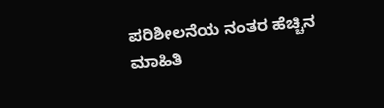ಪರಿಶೀಲನೆಯ ನಂತರ ಹೆಚ್ಚಿನ ಮಾಹಿತಿ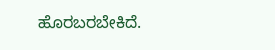ಹೊರಬರಬೇಕಿದೆ.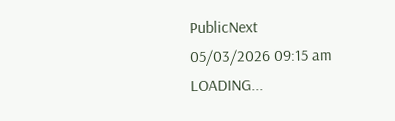PublicNext
05/03/2026 09:15 am
LOADING...